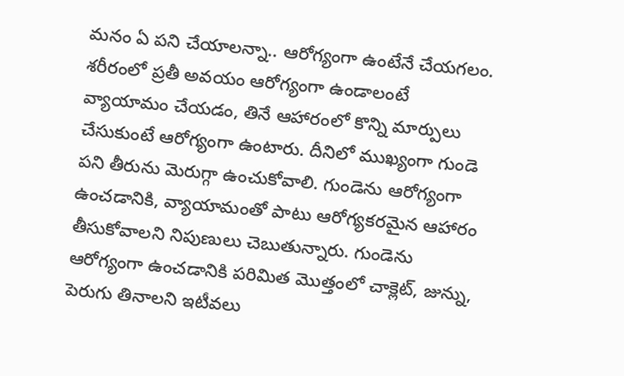మనం ఏ పని చేయాలన్నా.. ఆరోగ్యంగా ఉంటేనే చేయగలం. శరీరంలో ప్రతీ అవయం ఆరోగ్యంగా ఉండాలంటే వ్యాయామం చేయడం, తినే ఆహారంలో కొన్ని మార్పులు చేసుకుంటే ఆరోగ్యంగా ఉంటారు. దీనిలో ముఖ్యంగా గుండె పని తీరును మెరుగ్గా ఉంచుకోవాలి. గుండెను ఆరోగ్యంగా ఉంచడానికి, వ్యాయామంతో పాటు ఆరోగ్యకరమైన ఆహారం తీసుకోవాలని నిపుణులు చెబుతున్నారు. గుండెను ఆరోగ్యంగా ఉంచడానికి పరిమిత మొత్తంలో చాక్లెట్, జున్ను, పెరుగు తినాలని ఇటీవలు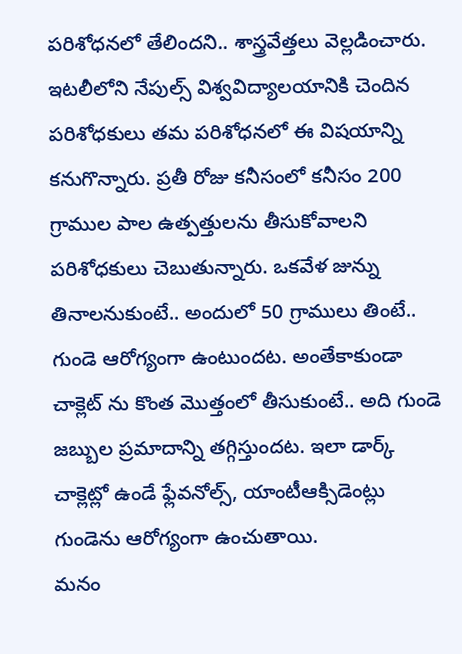పరిశోధనలో తేలిందని.. శాస్త్రవేత్తలు వెల్లడించారు.
ఇటలీలోని నేపుల్స్ విశ్వవిద్యాలయానికి చెందిన పరిశోధకులు తమ పరిశోధనలో ఈ విషయాన్ని కనుగొన్నారు. ప్రతీ రోజు కనీసంలో కనీసం 200 గ్రాముల పాల ఉత్పత్తులను తీసుకోవాలని పరిశోధకులు చెబుతున్నారు. ఒకవేళ జున్ను తినాలనుకుంటే.. అందులో 50 గ్రాములు తింటే.. గుండె ఆరోగ్యంగా ఉంటుందట. అంతేకాకుండా చాక్లెట్ ను కొంత మొత్తంలో తీసుకుంటే.. అది గుండె జబ్బుల ప్రమాదాన్ని తగ్గిస్తుందట. ఇలా డార్క్ చాక్లెట్లో ఉండే ఫ్లేవనోల్స్, యాంటీఆక్సిడెంట్లు గుండెను ఆరోగ్యంగా ఉంచుతాయి.
మనం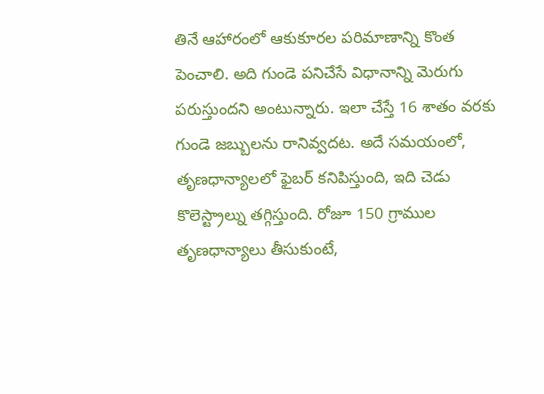తినే ఆహారంలో ఆకుకూరల పరిమాణాన్ని కొంత పెంచాలి. అది గుండె పనిచేసే విధానాన్ని మెరుగు పరుస్తుందని అంటున్నారు. ఇలా చేస్తే 16 శాతం వరకు గుండె జబ్బులను రానివ్వదట. అదే సమయంలో, తృణధాన్యాలలో ఫైబర్ కనిపిస్తుంది, ఇది చెడు కొలెస్ట్రాల్ను తగ్గిస్తుంది. రోజూ 150 గ్రాముల తృణధాన్యాలు తీసుకుంటే,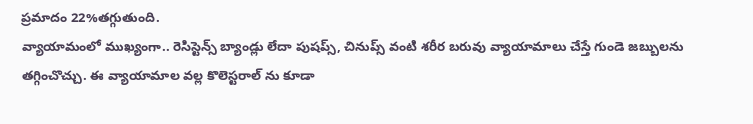ప్రమాదం 22%తగ్గుతుంది.
వ్యాయామంలో ముఖ్యంగా.. రెసిస్టెన్స్ బ్యాండ్లు లేదా పుషప్స్, చినుప్స్ వంటి శరీర బరువు వ్యాయామాలు చేస్తే గుండె జబ్బులను తగ్గించొచ్చు. ఈ వ్యాయామాల వల్ల కొలెస్టరాల్ ను కూడా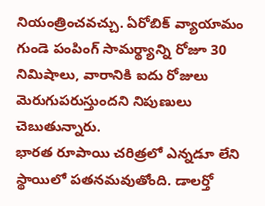నియంత్రించవచ్చు. ఏరోబిక్ వ్యాయామం గుండె పంపింగ్ సామర్థ్యాన్ని రోజూ 30 నిమిషాలు, వారానికి ఐదు రోజులు మెరుగుపరుస్తుందని నిపుణులు చెబుతున్నారు.
భారత రూపాయి చరిత్రలో ఎన్నడూ లేని స్థాయిలో పతనమవుతోంది. డాలర్తో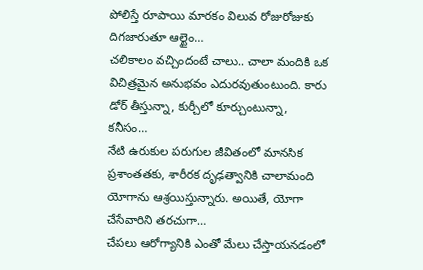పోలిస్తే రూపాయి మారకం విలువ రోజురోజుకు దిగజారుతూ ఆల్టైం…
చలికాలం వచ్చిందంటే చాలు.. చాలా మందికి ఒక విచిత్రమైన అనుభవం ఎదురవుతుంటుంది. కారు డోర్ తీస్తున్నా, కుర్చీలో కూర్చుంటున్నా, కనీసం…
నేటి ఉరుకుల పరుగుల జీవితంలో మానసిక ప్రశాంతతకు, శారీరక దృఢత్వానికి చాలామంది యోగాను ఆశ్రయిస్తున్నారు. అయితే, యోగా చేసేవారిని తరచుగా…
చేపలు ఆరోగ్యానికి ఎంతో మేలు చేస్తాయనడంలో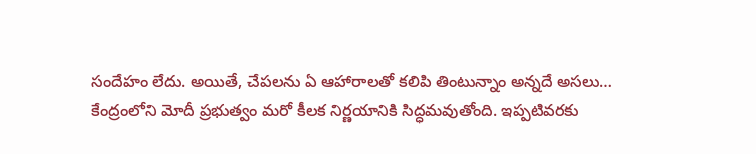సందేహం లేదు. అయితే, చేపలను ఏ ఆహారాలతో కలిపి తింటున్నాం అన్నదే అసలు…
కేంద్రంలోని మోదీ ప్రభుత్వం మరో కీలక నిర్ణయానికి సిద్ధమవుతోంది. ఇప్పటివరకు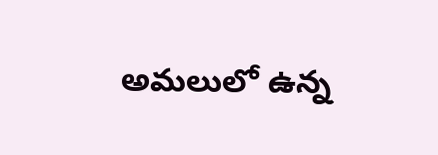అమలులో ఉన్న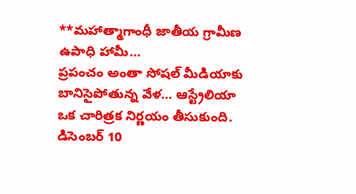**మహాత్మాగాంధీ జాతీయ గ్రామీణ ఉపాధి హామీ…
ప్రపంచం అంతా సోషల్ మీడియాకు బానిసైపోతున్న వేళ… ఆస్ట్రేలియా ఒక చారిత్రక నిర్ణయం తీసుకుంది. డిసెంబర్ 10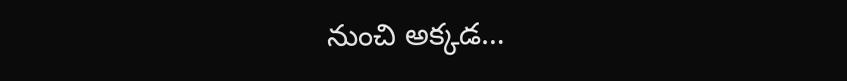నుంచి అక్కడ…